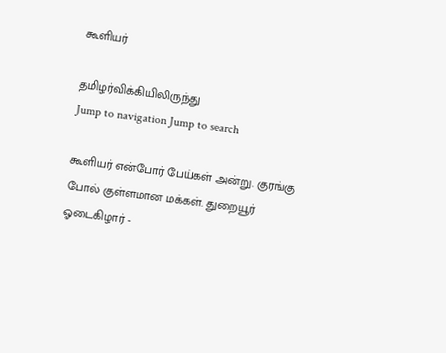கூளியர்

தமிழர்விக்கியிலிருந்து
Jump to navigation Jump to search

கூளியர் என்போர் பேய்கள் அன்று. குரங்கு போல் குள்ளமான மக்கள். துறையூர் ஓடைகிழார் -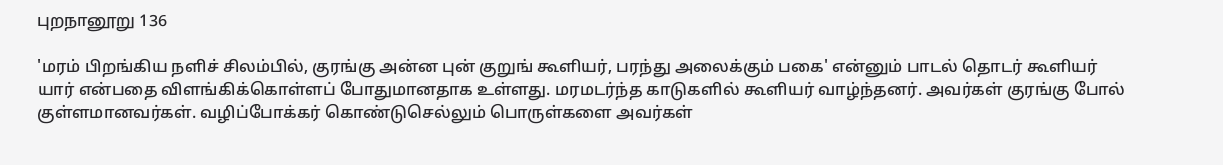புறநானூறு 136

'மரம் பிறங்கிய நளிச் சிலம்பில், குரங்கு அன்ன புன் குறுங் கூளியர், பரந்து அலைக்கும் பகை' என்னும் பாடல் தொடர் கூளியர் யார் என்பதை விளங்கிக்கொள்ளப் போதுமானதாக உள்ளது. மரமடர்ந்த காடுகளில் கூளியர் வாழ்ந்தனர். அவர்கள் குரங்கு போல் குள்ளமானவர்கள். வழிப்போக்கர் கொண்டுசெல்லும் பொருள்களை அவர்கள்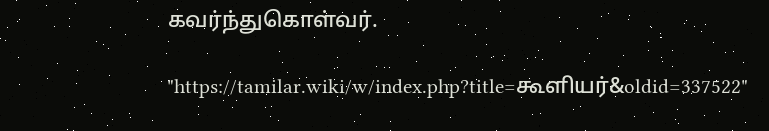கவர்ந்துகொள்வர்.

"https://tamilar.wiki/w/index.php?title=கூளியர்&oldid=337522"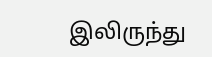இலிருந்து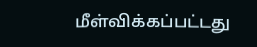மீள்விக்கப்பட்டது